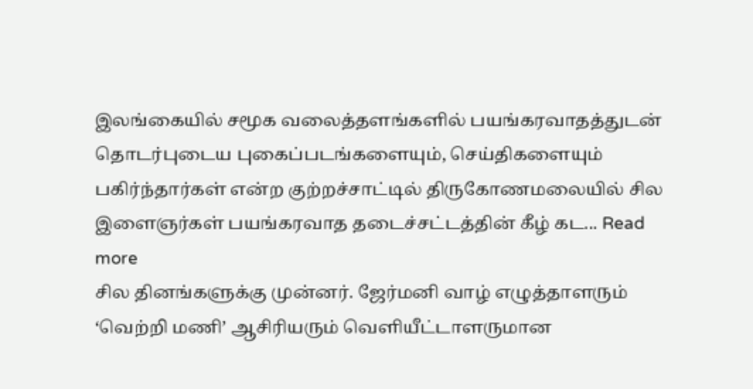இலங்கையில் சமூக வலைத்தளங்களில் பயங்கரவாதத்துடன் தொடர்புடைய புகைப்படங்களையும், செய்திகளையும் பகிர்ந்தார்கள் என்ற குற்றச்சாட்டில் திருகோணமலையில் சில இளைஞர்கள் பயங்கரவாத தடைச்சட்டத்தின் கீழ் கட... Read more
சில தினங்களுக்கு முன்னர். ஜேர்மனி வாழ் எழுத்தாளரும் ‘வெற்றி மணி’ ஆசிரியரும் வெளியீட்டாளருமான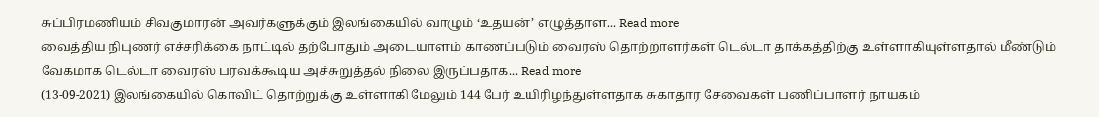சுப்பிரமணியம் சிவகுமாரன் அவர்களுக்கும் இலங்கையில் வாழும் ‘உதயன்’ எழுத்தாள... Read more
வைத்திய நிபுணர் எச்சரிக்கை நாட்டில் தற்போதும் அடையாளம் காணப்படும் வைரஸ் தொற்றாளர்கள் டெல்டா தாக்கத்திற்கு உள்ளாகியுள்ளதால் மீண்டும் வேகமாக டெல்டா வைரஸ் பரவக்கூடிய அச்சுறுத்தல் நிலை இருப்பதாக... Read more
(13-09-2021) இலங்கையில் கொவிட் தொற்றுக்கு உள்ளாகி மேலும் 144 பேர் உயிரிழந்துள்ளதாக சுகாதார சேவைகள் பணிப்பாளர் நாயகம்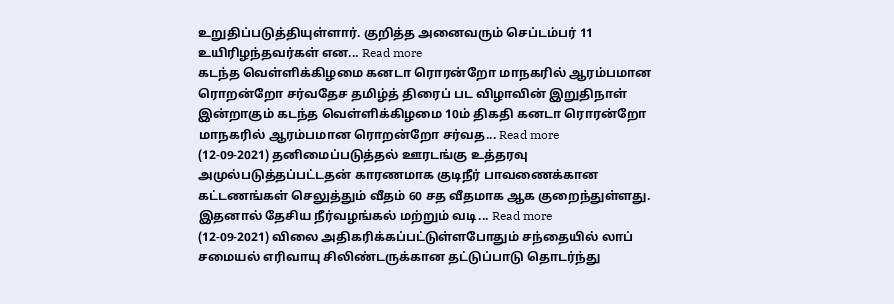உறுதிப்படுத்தியுள்ளார். குறித்த அனைவரும் செப்டம்பர் 11 உயிரிழந்தவர்கள் என... Read more
கடந்த வெள்ளிக்கிழமை கனடா ரொரன்றோ மாநகரில் ஆரம்பமான ரொறன்றோ சர்வதேச தமிழ்த் திரைப் பட விழாவின் இறுதிநாள் இன்றாகும் கடந்த வெள்ளிக்கிழமை 10ம் திகதி கனடா ரொரன்றோ மாநகரில் ஆரம்பமான ரொறன்றோ சர்வத... Read more
(12-09-2021) தனிமைப்படுத்தல் ஊரடங்கு உத்தரவு அமுல்படுத்தப்பட்டதன் காரணமாக குடிநீர் பாவணைக்கான கட்டணங்கள் செலுத்தும் வீதம் 60 சத வீதமாக ஆக குறைந்துள்ளது. இதனால் தேசிய நீர்வழங்கல் மற்றும் வடி... Read more
(12-09-2021) விலை அதிகரிக்கப்பட்டுள்ளபோதும் சந்தையில் லாப் சமையல் எரிவாயு சிலிண்டருக்கான தட்டுப்பாடு தொடர்ந்து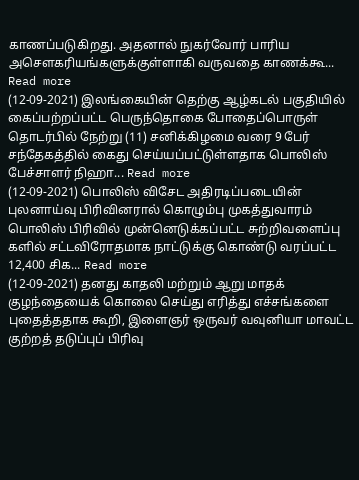காணப்படுகிறது. அதனால் நுகர்வோர் பாரிய அசெளகரியங்களுக்குள்ளாகி வருவதை காணக்கூ... Read more
(12-09-2021) இலங்கையின் தெற்கு ஆழ்கடல் பகுதியில் கைப்பற்றப்பட்ட பெருந்தொகை போதைப்பொருள் தொடர்பில் நேற்று (11) சனிக்கிழமை வரை 9 பேர் சந்தேகத்தில் கைது செய்யப்பட்டுள்ளதாக பொலிஸ் பேச்சாளர் நிஹா... Read more
(12-09-2021) பொலிஸ் விசேட அதிரடிப்படையின் புலனாய்வு பிரிவினரால் கொழும்பு முகத்துவாரம் பொலிஸ் பிரிவில் முன்னெடுக்கப்பட்ட சுற்றிவளைப்பு களில் சட்டவிரோதமாக நாட்டுக்கு கொண்டு வரப்பட்ட 12,400 சிக... Read more
(12-09-2021) தனது காதலி மற்றும் ஆறு மாதக் குழந்தையைக் கொலை செய்து எரித்து எச்சங்களை புதைத்ததாக கூறி, இளைஞர் ஒருவர் வவுனியா மாவட்ட குற்றத் தடுப்புப் பிரிவு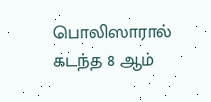பொலிஸாரால் கடந்த 8 ஆம்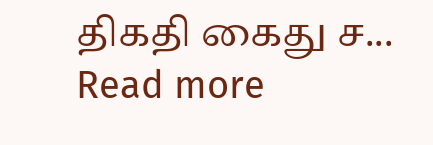திகதி கைது ச... Read more